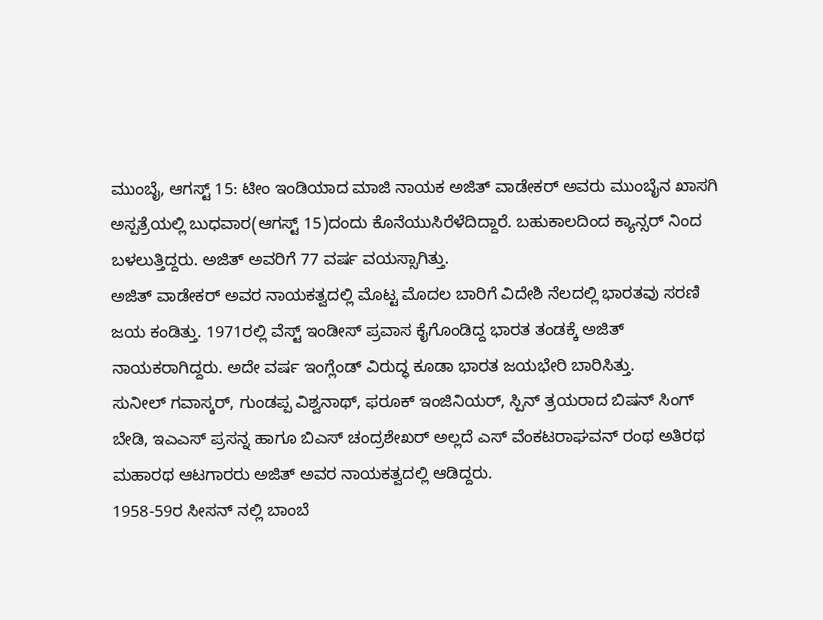ಮುಂಬೈ, ಆಗಸ್ಟ್ 15: ಟೀಂ ಇಂಡಿಯಾದ ಮಾಜಿ ನಾಯಕ ಅಜಿತ್ ವಾಡೇಕರ್ ಅವರು ಮುಂಬೈನ ಖಾಸಗಿ ಅಸ್ಪತ್ರೆಯಲ್ಲಿ ಬುಧವಾರ(ಆಗಸ್ಟ್ 15)ದಂದು ಕೊನೆಯುಸಿರೆಳೆದಿದ್ದಾರೆ. ಬಹುಕಾಲದಿಂದ ಕ್ಯಾನ್ಸರ್ ನಿಂದ ಬಳಲುತ್ತಿದ್ದರು. ಅಜಿತ್ ಅವರಿಗೆ 77 ವರ್ಷ ವಯಸ್ಸಾಗಿತ್ತು.
ಅಜಿತ್ ವಾಡೇಕರ್ ಅವರ ನಾಯಕತ್ವದಲ್ಲಿ ಮೊಟ್ಟ ಮೊದಲ ಬಾರಿಗೆ ವಿದೇಶಿ ನೆಲದಲ್ಲಿ ಭಾರತವು ಸರಣಿ ಜಯ ಕಂಡಿತ್ತು. 1971ರಲ್ಲಿ ವೆಸ್ಟ್ ಇಂಡೀಸ್ ಪ್ರವಾಸ ಕೈಗೊಂಡಿದ್ದ ಭಾರತ ತಂಡಕ್ಕೆ ಅಜಿತ್ ನಾಯಕರಾಗಿದ್ದರು. ಅದೇ ವರ್ಷ ಇಂಗ್ಲೆಂಡ್ ವಿರುದ್ಧ ಕೂಡಾ ಭಾರತ ಜಯಭೇರಿ ಬಾರಿಸಿತ್ತು.
ಸುನೀಲ್ ಗವಾಸ್ಕರ್, ಗುಂಡಪ್ಪ ವಿಶ್ವನಾಥ್, ಫರೂಕ್ ಇಂಜಿನಿಯರ್, ಸ್ಪಿನ್ ತ್ರಯರಾದ ಬಿಷನ್ ಸಿಂಗ್ ಬೇಡಿ, ಇಎಎಸ್ ಪ್ರಸನ್ನ ಹಾಗೂ ಬಿಎಸ್ ಚಂದ್ರಶೇಖರ್ ಅಲ್ಲದೆ ಎಸ್ ವೆಂಕಟರಾಘವನ್ ರಂಥ ಅತಿರಥ ಮಹಾರಥ ಆಟಗಾರರು ಅಜಿತ್ ಅವರ ನಾಯಕತ್ವದಲ್ಲಿ ಆಡಿದ್ದರು.
1958-59ರ ಸೀಸನ್ ನಲ್ಲಿ ಬಾಂಬೆ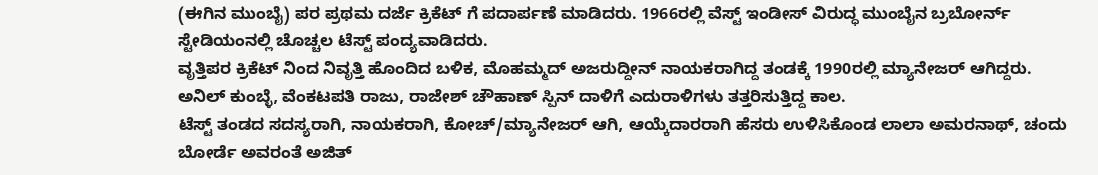(ಈಗಿನ ಮುಂಬೈ) ಪರ ಪ್ರಥಮ ದರ್ಜೆ ಕ್ರಿಕೆಟ್ ಗೆ ಪದಾರ್ಪಣೆ ಮಾಡಿದರು. 1966ರಲ್ಲಿ ವೆಸ್ಟ್ ಇಂಡೀಸ್ ವಿರುದ್ಧ ಮುಂಬೈನ ಬ್ರಬೋರ್ನ್ ಸ್ಟೇಡಿಯಂನಲ್ಲಿ ಚೊಚ್ಚಲ ಟೆಸ್ಟ್ ಪಂದ್ಯವಾಡಿದರು.
ವೃತ್ತಿಪರ ಕ್ರಿಕೆಟ್ ನಿಂದ ನಿವೃತ್ತಿ ಹೊಂದಿದ ಬಳಿಕ, ಮೊಹಮ್ಮದ್ ಅಜರುದ್ದೀನ್ ನಾಯಕರಾಗಿದ್ದ ತಂಡಕ್ಕೆ 1990ರಲ್ಲಿ ಮ್ಯಾನೇಜರ್ ಆಗಿದ್ದರು. ಅನಿಲ್ ಕುಂಬ್ಳೆ, ವೆಂಕಟಪತಿ ರಾಜು, ರಾಜೇಶ್ ಚೌಹಾಣ್ ಸ್ಪಿನ್ ದಾಳಿಗೆ ಎದುರಾಳಿಗಳು ತತ್ತರಿಸುತ್ತಿದ್ದ ಕಾಲ.
ಟೆಸ್ಟ್ ತಂಡದ ಸದಸ್ಯರಾಗಿ, ನಾಯಕರಾಗಿ, ಕೋಚ್/ಮ್ಯಾನೇಜರ್ ಆಗಿ, ಆಯ್ಕೆದಾರರಾಗಿ ಹೆಸರು ಉಳಿಸಿಕೊಂಡ ಲಾಲಾ ಅಮರನಾಥ್, ಚಂದು ಬೋರ್ಡೆ ಅವರಂತೆ ಅಜಿತ್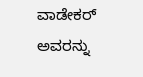ವಾಡೇಕರ್ ಅವರನ್ನು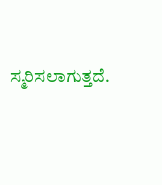ಸ್ಮರಿಸಲಾಗುತ್ತದೆ.